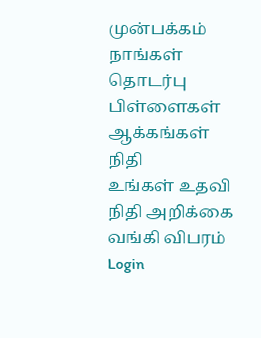முன்பக்கம்
நாங்கள்
தொடர்பு
பிள்ளைகள்
ஆக்கங்கள்
நிதி
உங்கள் உதவி
நிதி அறிக்கை
வங்கி விபரம்
Login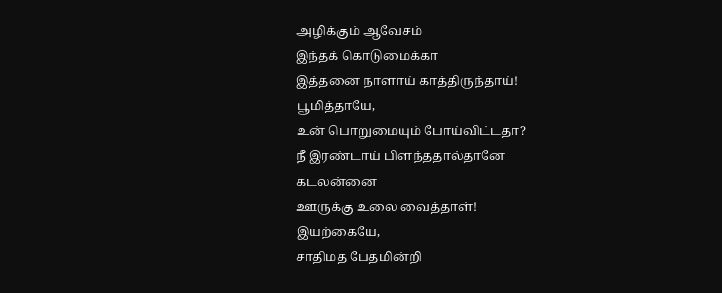அழிக்கும் ஆவேசம்
இந்தக் கொடுமைக்கா
இத்தனை நாளாய் காத்திருந்தாய்!
பூமித்தாயே,
உன் பொறுமையும் போய்விட்டதா?
நீ இரண்டாய் பிளந்ததால்தானே
கடலன்னை
ஊருக்கு உலை வைத்தாள்!
இயற்கையே,
சாதிமத பேதமின்றி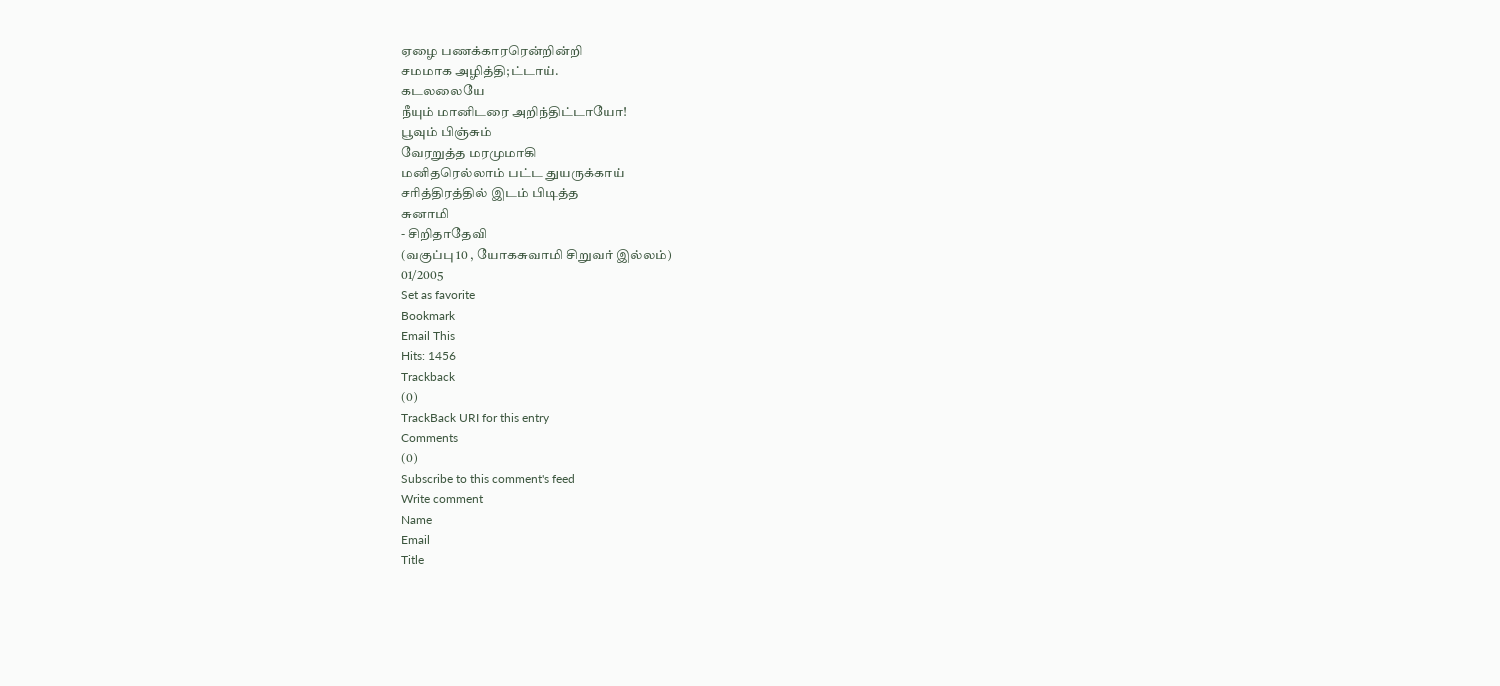ஏழை பணக்காரரென்றின்றி
சமமாக அழித்தி;ட்டாய்.
கடலலையே
நீயும் மானிடரை அறிந்திட்டாயோ!
பூவும் பிஞ்சும்
வேரறுத்த மரமுமாகி
மனிதரெல்லாம் பட்ட துயருக்காய்
சரித்திரத்தில் இடம் பிடித்த
சுனாமி
- சிறிதாதேவி
(வகுப்பு 10 , யோகசுவாமி சிறுவர் இல்லம்)
01/2005
Set as favorite
Bookmark
Email This
Hits: 1456
Trackback
(0)
TrackBack URI for this entry
Comments
(0)
Subscribe to this comment's feed
Write comment
Name
Email
Title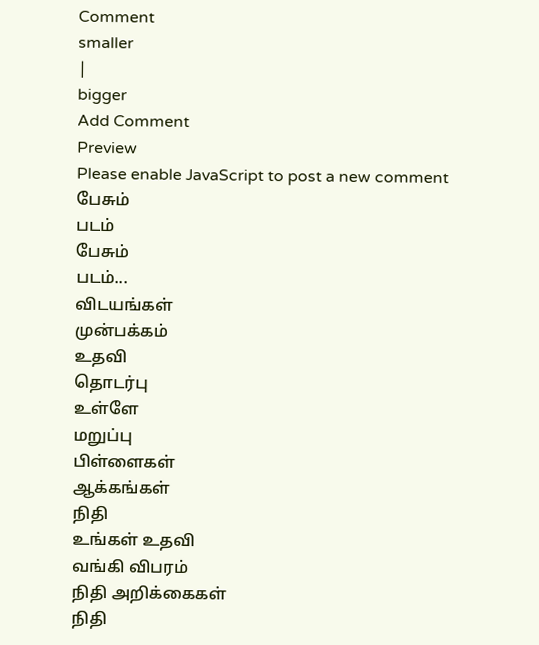Comment
smaller
|
bigger
Add Comment
Preview
Please enable JavaScript to post a new comment
பேசும்
படம்
பேசும்
படம்...
விடயங்கள்
முன்பக்கம்
உதவி
தொடர்பு
உள்ளே
மறுப்பு
பிள்ளைகள்
ஆக்கங்கள்
நிதி
உங்கள் உதவி
வங்கி விபரம்
நிதி அறிக்கைகள்
நிதி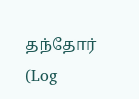தந்தோர் (Log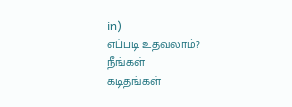in)
எப்படி உதவலாம்?
நீங்கள்
கடிதங்கள்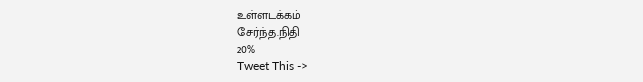உள்ளடக்கம்
சேர்ந்த.நிதி
20%
Tweet This ->